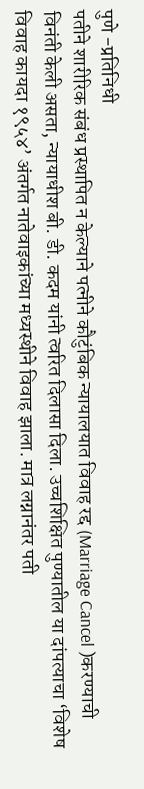पुणे -प्रतिनिधी
पतीने शारीरिक संबंध प्रस्थापित न केल्याने पत्नीने कौटुंबिक न्यायालयात विवाह रद्द (Marriage Cancel )करण्याची विनंती केली असता, न्यायाधीश बी. डी. कदम यांनी त्वरित दिलासा दिला. उच्चशिक्षित पुण्यातील या दांपत्याचा ‘विशेष विवाह कायदा १९५४’ अंतर्गत नातेवाइकांच्या मध्यस्थीने विवाह झाला. मात्र लग्नानंतर पती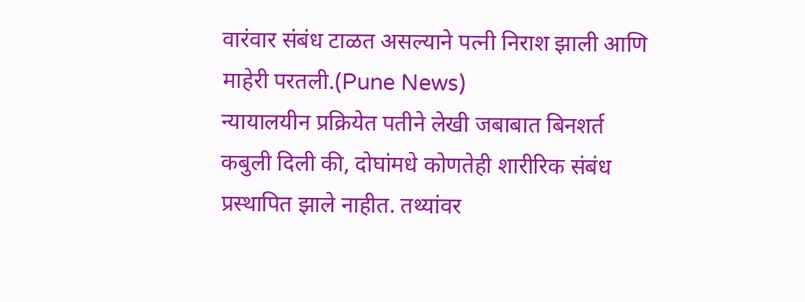वारंवार संबंध टाळत असल्याने पत्नी निराश झाली आणि माहेरी परतली.(Pune News)
न्यायालयीन प्रक्रियेत पतीने लेखी जबाबात बिनशर्त कबुली दिली की, दोघांमधे कोणतेही शारीरिक संबंध प्रस्थापित झाले नाहीत. तथ्यांवर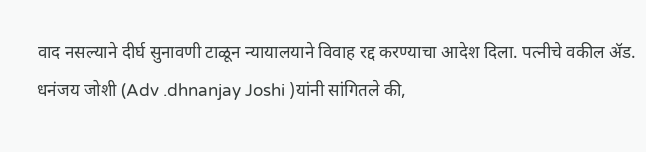वाद नसल्याने दीर्घ सुनावणी टाळून न्यायालयाने विवाह रद्द करण्याचा आदेश दिला. पत्नीचे वकील ॲड. धनंजय जोशी (Adv .dhnanjay Joshi )यांनी सांगितले की,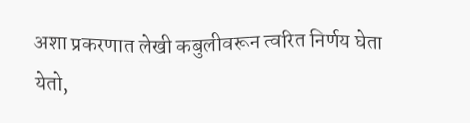अशा प्रकरणात लेखी कबुलीवरून त्वरित निर्णय घेता येतो,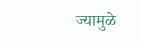ज्यामुळे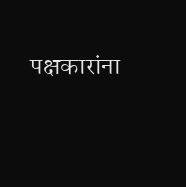पक्षकारांना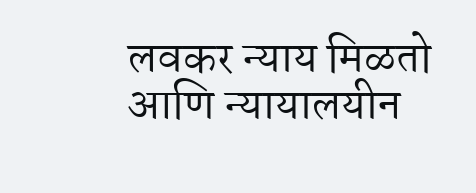लवकर न्याय मिळतो आणि न्यायालयीन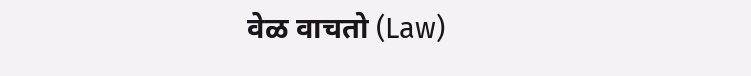वेळ वाचतो (Law)